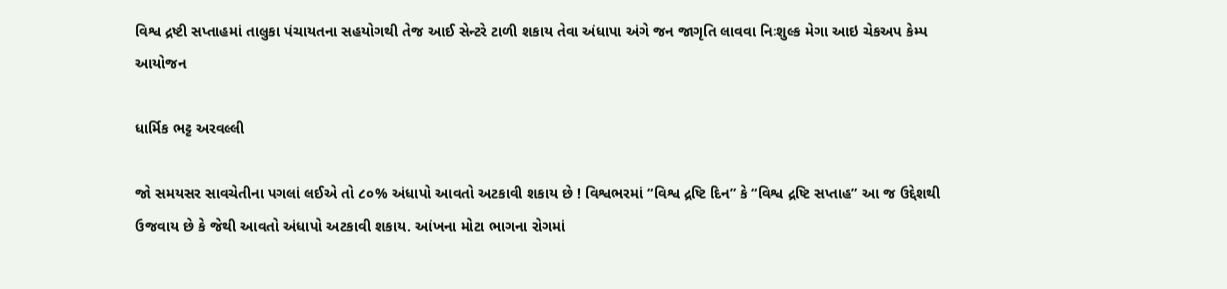વિશ્વ દ્રષ્ટી સપ્તાહમાં તાલુકા પંચાયતના સહયોગથી તેજ આઈ સેન્ટરે ટાળી શકાય તેવા અંધાપા અંગે જન જાગૃતિ લાવવા નિઃશુલ્ક મેગા આઇ ચેકઅપ કેમ્પ આયોજન

ધાર્મિક ભટ્ટ અરવલ્લી

જો સમયસર સાવચેતીના પગલાં લઈએ તો ૮૦% અંધાપો આવતો અટકાવી શકાય છે ! વિશ્વભરમાં “વિશ્વ દ્રષ્ટિ દિન” કે “વિશ્વ દ્રષ્ટિ સપ્તાહ” આ જ ઉદ્દેશથી ઉજવાય છે કે જેથી આવતો અંધાપો અટકાવી શકાય. આંખના મોટા ભાગના રોગમાં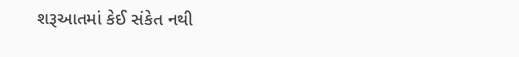શરૂઆતમાં કેઈ સંકેત નથી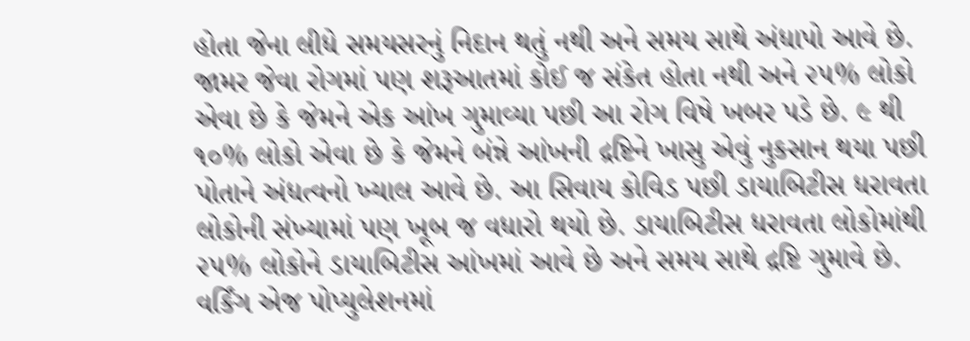હોતા જેના લીધે સમયસરનું નિદાન થતું નથી અને સમય સાથે અંધાપો આવે છે. જામર જેવા રોગમાં પણ શરૂઆતમાં કોઈ જ સંકેત હોતા નથી અને ૨૫% લોકો એવા છે કે જેમને એક આંખ ગુમાવ્યા પછી આ રોગ વિષે ખબર પડે છે. ૯ થી ૧૦% લોકો એવા છે કે જેમને બંન્ને આંખની દ્રષ્ટિને ખાસુ એવું નુકસાન થયા પછી પોતાને અંધત્વનો ખ્યાલ આવે છે. આ સિવાય કોવિડ પછી ડાયાબિટીસ ધરાવતા લોકોની સંખ્યામાં પણ ખૂબ જ વધારો થયો છે. ડાયાબિટીસ ધરાવતા લોકોમાંથી ૨૫% લોકોને ડાયાબિટીસ આંખમાં આવે છે અને સમય સાથે દ્રષ્ટિ ગુમાવે છે. વર્કિંગ એજ પોપ્યુલેશનમાં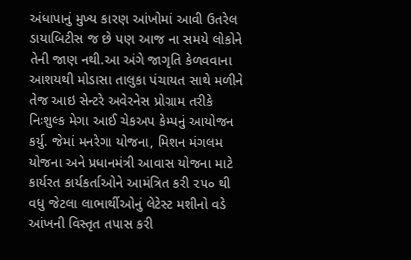અંધાપાનું મુખ્ય કારણ આંખોમાં આવી ઉતરેલ ડાયાબિટીસ જ છે પણ આજ ના સમયે લોકોને તેની જાણ નથી.આ અંગે જાગૃતિ કેળવવાના આશયથી મોડાસા તાલુકા પંચાયત સાથે મળીને તેજ આઇ સેન્ટરે અવેરનેસ પ્રોગ્રામ તરીકે નિઃશુલ્ક મેગા આઈ ચેકઅપ કેમ્પનું આયોજન કર્યુ. જેમાં મનરેગા યોજના, મિશન મંગલમ યોજના અને પ્રધાનમંત્રી આવાસ યોજના માટે કાર્યરત કાર્યકર્તાઓને આમંત્રિત કરી ૨૫૦ થી વધુ જેટલા લાભાર્થીઓનું લેટેસ્ટ મશીનો વડે આંખની વિસ્તૃત તપાસ કરી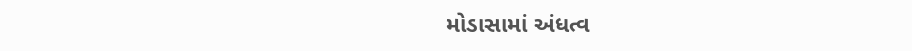મોડાસામાં અંધત્વ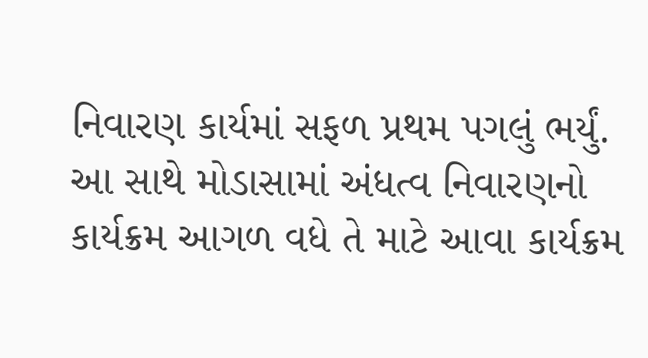નિવારણ કાર્યમાં સફળ પ્રથમ પગલું ભર્યું. આ સાથે મોડાસામાં અંધત્વ નિવારણનો કાર્યક્રમ આગળ વધે તે માટે આવા કાર્યક્રમ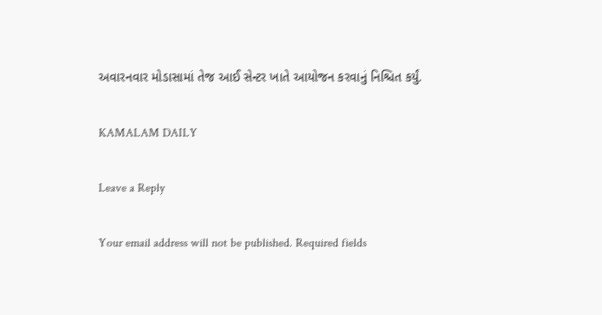અવારનવાર મોડાસામાં તેજ આઈ સેન્ટર ખાતે આયોજન કરવાનું નિશ્ચિત કર્યું.

KAMALAM DAILY

Leave a Reply

Your email address will not be published. Required fields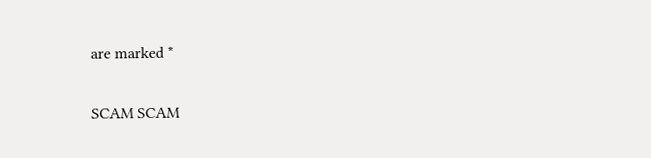are marked *

SCAM SCAM